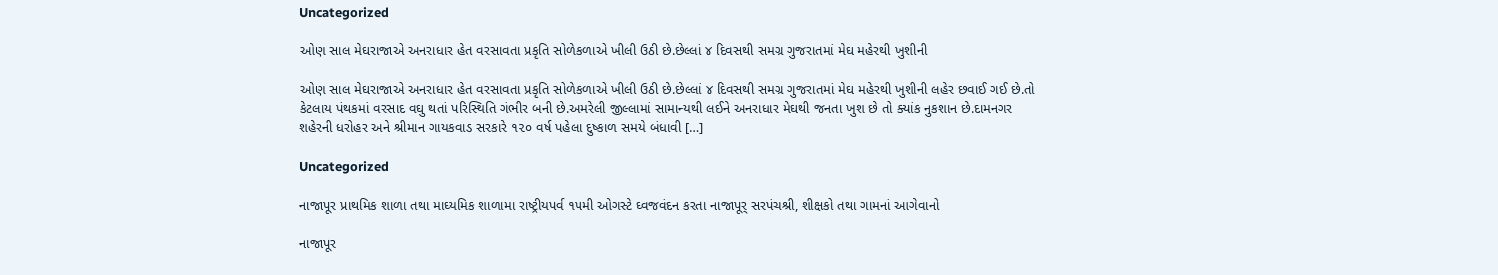Uncategorized

ઓણ સાલ મેઘરાજાએ અનરાધાર હેત વરસાવતા પ્રકૃતિ સોળેકળાએ ખીલી ઉઠી છે.છેલ્લાં ૪ દિવસથી સમગ્ર ગુજરાતમાં મેઘ મહેરથી ખુશીની

ઓણ સાલ મેઘરાજાએ અનરાધાર હેત વરસાવતા પ્રકૃતિ સોળેકળાએ ખીલી ઉઠી છે.છેલ્લાં ૪ દિવસથી સમગ્ર ગુજરાતમાં મેઘ મહેરથી ખુશીની લહેર છવાઈ ગઈ છે.તો કેટલાય પંથકમાં વરસાદ વઘુ થતાં પરિસ્થિતિ ગંભીર બની છે.અમરેલી જીલ્લામાં સામાન્યથી લઈને અનરાધાર મેઘથી જનતા ખુશ છે તો ક્યાંક નુકશાન છે.દામનગર શહેરની ધરોહર અને શ્રીમાન ગાયકવાડ સરકારે ૧૨૦ વર્ષ પહેલા દુષ્કાળ સમયે બંધાવી […]

Uncategorized

નાજાપૂર પ્રાથમિક શાળા તથા માઘ્યમિક શાળામા રાષ્ટ્રીયપર્વ ૧૫મી ઓગસ્ટે ઘ્વજવંદન કરતા નાજાપૂર્ સરપંચશ્રી, શીક્ષકો તથા ગામનાં આગેવાનો

નાજાપૂર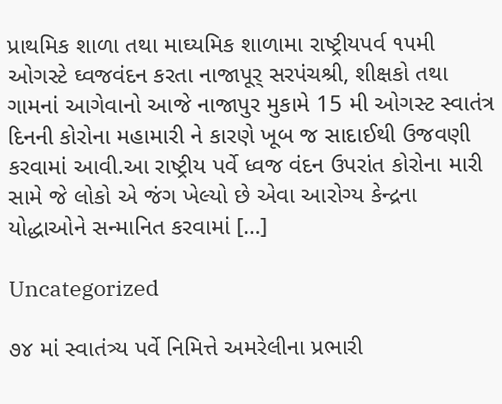પ્રાથમિક શાળા તથા માઘ્યમિક શાળામા રાષ્ટ્રીયપર્વ ૧૫મી ઓગસ્ટે ઘ્વજવંદન કરતા નાજાપૂર્ સરપંચશ્રી, શીક્ષકો તથા ગામનાં આગેવાનો આજે નાજાપુર મુકામે 15 મી ઓગસ્ટ સ્વાતંત્ર દિનની કોરોના મહામારી ને કારણે ખૂબ જ સાદાઈથી ઉજવણી કરવામાં આવી.આ રાષ્ટ્રીય પર્વે ધ્વજ વંદન ઉપરાંત કોરોના મારી સામે જે લોકો એ જંગ ખેલ્યો છે એવા આરોગ્ય કેન્દ્રના યોદ્ધાઓને સન્માનિત કરવામાં […]

Uncategorized

૭૪ માં સ્વાતંત્ર્ય પર્વે નિમિત્તે અમરેલીના પ્રભારી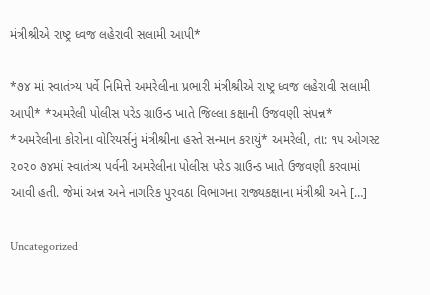મંત્રીશ્રીએ રાષ્ટ્ર ધ્વજ લહેરાવી સલામી આપી*

*૭૪ માં સ્વાતંત્ર્ય પર્વે નિમિત્તે અમરેલીના પ્રભારી મંત્રીશ્રીએ રાષ્ટ્ર ધ્વજ લહેરાવી સલામી આપી* *અમરેલી પોલીસ પરેડ ગ્રાઉન્ડ ખાતે જિલ્લા કક્ષાની ઉજવણી સંપન્ન* *અમરેલીના કોરોના વોરિયર્સનું મંત્રીશ્રીના હસ્તે સન્માન કરાયું* અમરેલી, તા: ૧૫ ઓગસ્ટ ૨૦૨૦ ૭૪માં સ્વાતંત્ર્ય પર્વની અમરેલીના પોલીસ પરેડ ગ્રાઉન્ડ ખાતે ઉજવણી કરવામાં આવી હતી. જેમાં અન્ન અને નાગરિક પુરવઠા વિભાગના રાજ્યકક્ષાના મંત્રીશ્રી અને […]

Uncategorized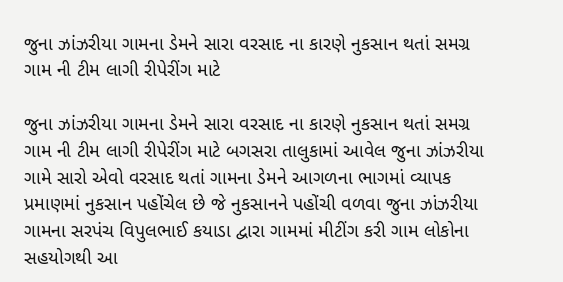જુના ઝાંઝરીયા ગામના ડેમને સારા વરસાદ ના કારણે નુકસાન થતાં સમગ્ર ગામ ની ટીમ લાગી રીપેરીંગ માટે

જુના ઝાંઝરીયા ગામના ડેમને સારા વરસાદ ના કારણે નુકસાન થતાં સમગ્ર ગામ ની ટીમ લાગી રીપેરીંગ માટે બગસરા તાલુકામાં આવેલ જુના ઝાંઝરીયા ગામે સારો એવો વરસાદ થતાં ગામના ડેમને આગળના ભાગમાં વ્યાપક પ્રમાણમાં નુકસાન પહોંચેલ છે જે નુકસાનને પહોંચી વળવા જુના ઝાંઝરીયા ગામના સરપંચ વિપુલભાઈ કયાડા દ્વારા ગામમાં મીટીંગ કરી ગામ લોકોના સહયોગથી આ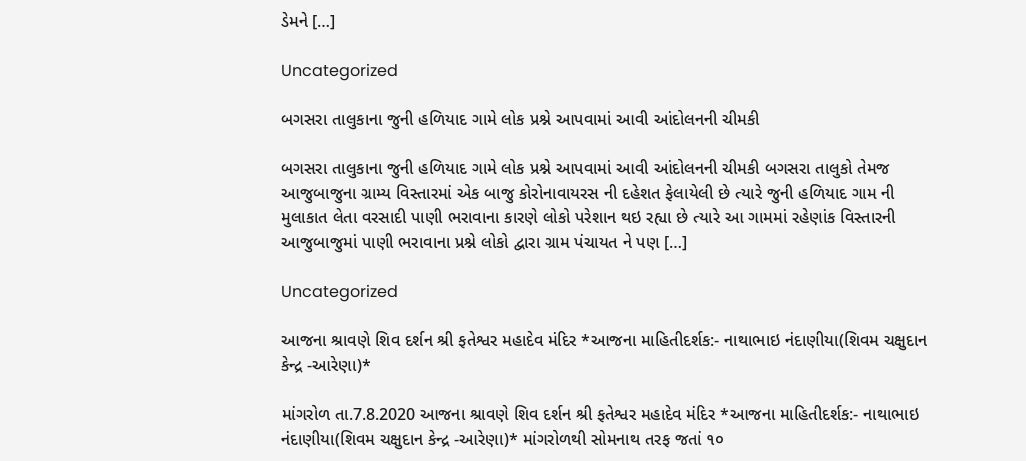ડેમને […]

Uncategorized

બગસરા તાલુકાના જુની હળિયાદ ગામે લોક પ્રશ્ને આપવામાં આવી આંદોલનની ચીમકી

બગસરા તાલુકાના જુની હળિયાદ ગામે લોક પ્રશ્ને આપવામાં આવી આંદોલનની ચીમકી બગસરા તાલુકો તેમજ આજુબાજુના ગ્રામ્ય વિસ્તારમાં એક બાજુ કોરોનાવાયરસ ની દહેશત ફેલાયેલી છે ત્યારે જુની હળિયાદ ગામ ની મુલાકાત લેતા વરસાદી પાણી ભરાવાના કારણે લોકો પરેશાન થઇ રહ્યા છે ત્યારે આ ગામમાં રહેણાંક વિસ્તારની આજુબાજુમાં પાણી ભરાવાના પ્રશ્ને લોકો દ્વારા ગ્રામ પંચાયત ને પણ […]

Uncategorized

આજના શ્રાવણે શિવ દર્શન શ્રી ફતેશ્વર મહાદેવ મંદિર *આજના માહિતીદર્શક:- નાથાભાઇ નંદાણીયા(શિવમ ચક્ષુદાન કેન્દ્ર -આરેણા)*

માંગરોળ તા.7.8.2020 આજના શ્રાવણે શિવ દર્શન શ્રી ફતેશ્વર મહાદેવ મંદિર *આજના માહિતીદર્શક:- નાથાભાઇ નંદાણીયા(શિવમ ચક્ષુદાન કેન્દ્ર -આરેણા)* માંગરોળથી સોમનાથ તરફ જતાં ૧૦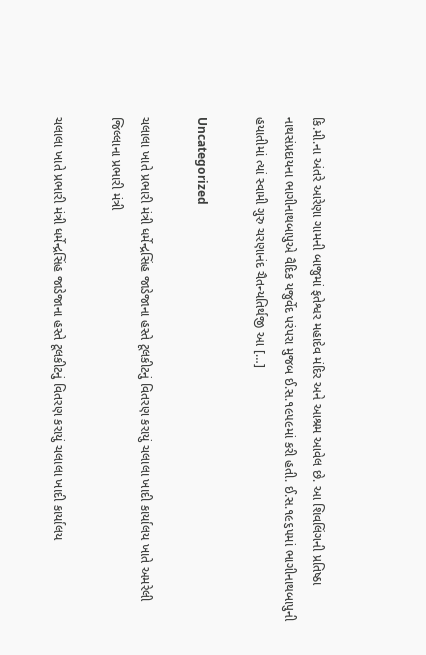કિ.મી.ના અંતરે આરેણા ગામની બાજુમાં ફતેશ્વર મહાદેવ મંદિર અને આશ્રમ આવેલ છે. આ શિવલિંગની પ્રતિષ્ઠા નાથસંપ્રદાયના ભાગીનાથબાપુએ વૈદિક યજુર્વેદ પરંપરા મુજબ ઈ.સ.૧૯૫૯માં કરી હતી. ઈ.સ.૧૯૬૫માં ભાગીનાથબાપુની હયાતીમાં ત્યાં સ્વામી ગુરુ ચરણાનંદ ચૈતન્યતિર્થજી આ […]

Uncategorized

ચલાલા ખાતે પ્રભારી મંત્રી ધર્મેન્દ્રસિંહ જાડેજાના હસ્તે ટૂલકીટનું વિતરણ કરાયું ચલાલા ખાદી કાર્યાલય ખાતે અમરેલી જિલ્લાના પ્રભારી મંત્રી

ચલાલા ખાતે પ્રભારી મંત્રી ધર્મેન્દ્રસિંહ જાડેજાના હસ્તે ટૂલકીટનું વિતરણ કરાયું ચલાલા ખાદી કાર્યાલય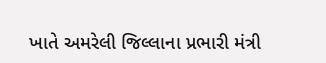ખાતે અમરેલી જિલ્લાના પ્રભારી મંત્રી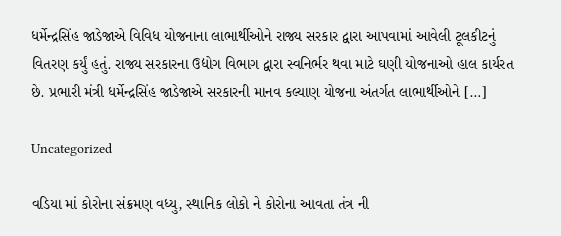ધર્મેન્દ્રસિંહ જાડેજાએ વિવિધ યોજનાના લાભાર્થીઓને રાજ્ય સરકાર દ્વારા આપવામાં આવેલી ટૂલકીટનું વિતરણ કર્યું હતું. રાજ્ય સરકારના ઉદ્યોગ વિભાગ દ્વારા સ્વનિર્ભર થવા માટે ઘણી યોજનાઓ હાલ કાર્યરત છે. પ્રભારી મંત્રી ધર્મેન્દ્રસિંહ જાડેજાએ સરકારની માનવ કલ્યાણ યોજના અંતર્ગત લાભાર્થીઓને […]

Uncategorized

વડિયા માં કોરોના સંક્રમણ વધ્યુ, સ્થાનિક લોકો ને કોરોના આવતા તંત્ર ની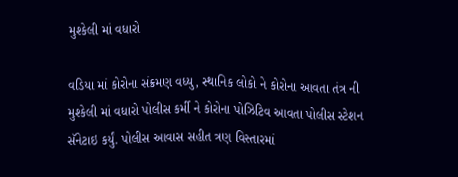મુશ્કેલી માં વધારો

વડિયા માં કોરોના સંક્રમણ વધ્યુ, સ્થાનિક લોકો ને કોરોના આવતા તંત્ર ની મુશ્કેલી માં વધારો પોલીસ કર્મી ને કોરોના પોઝિટિવ આવતા પોલીસ સ્ટેશન સૅનેટાઇ કર્યું. પોલીસ આવાસ સહીત ત્રણ વિસ્તારમાં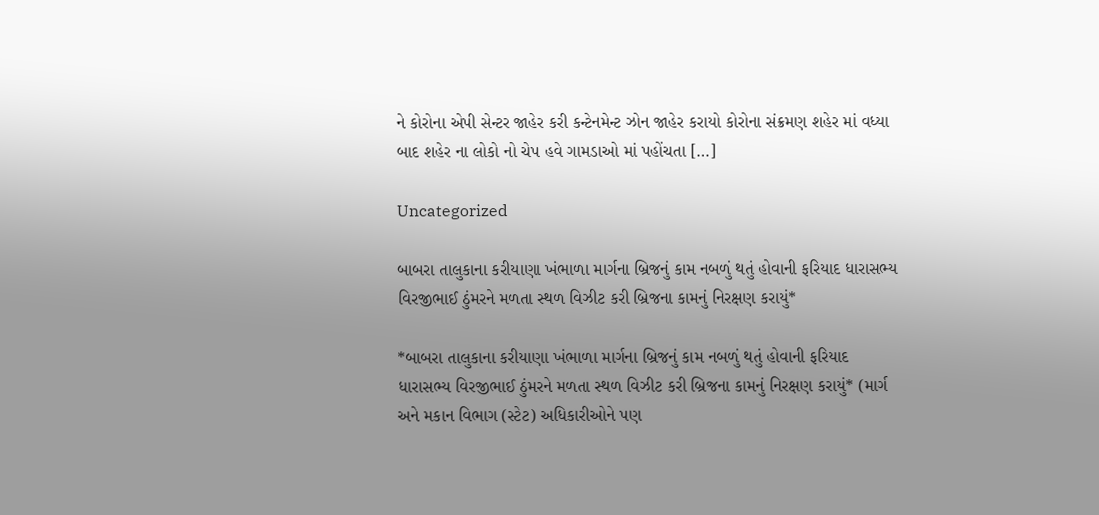ને કોરોના એપી સેન્ટર જાહેર કરી કન્ટેનમેન્ટ ઝોન જાહેર કરાયો કોરોના સંક્રમણ શહેર માં વધ્યા બાદ શહેર ના લોકો નો ચેપ હવે ગામડાઓ માં પહોંચતા […]

Uncategorized

બાબરા તાલુકાના કરીયાણા ખંભાળા માર્ગના બ્રિજનું કામ નબળું થતું હોવાની ફરિયાદ ધારાસભ્ય વિરજીભાઈ ઠુંમરને મળતા સ્થળ વિઝીટ કરી બ્રિજના કામનું નિરક્ષણ કરાયું*

*બાબરા તાલુકાના કરીયાણા ખંભાળા માર્ગના બ્રિજનું કામ નબળું થતું હોવાની ફરિયાદ ધારાસભ્ય વિરજીભાઈ ઠુંમરને મળતા સ્થળ વિઝીટ કરી બ્રિજના કામનું નિરક્ષણ કરાયું* (માર્ગ અને મકાન વિભાગ (સ્ટેટ) અધિકારીઓને પણ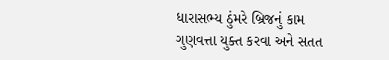ધારાસભ્ય ઠુંમરે બ્રિજનું કામ ગુણવત્તા યુક્ત કરવા અને સતત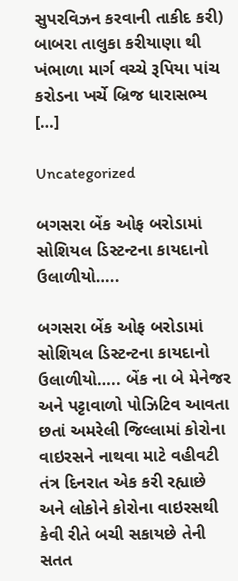સુપરવિઝન કરવાની તાકીદ કરી) બાબરા તાલુકા કરીયાણા થી ખંભાળા માર્ગ વચ્ચે રૂપિયા પાંચ કરોડના ખર્ચે બ્રિજ ધારાસભ્ય […]

Uncategorized

બગસરા બેંક ઓફ બરોડામાં સોશિયલ ડિસ્ટન્ટના કાયદાનો ઉલાળીયો…..

બગસરા બેંક ઓફ બરોડામાં સોશિયલ ડિસ્ટન્ટના કાયદાનો ઉલાળીયો….. બેંક ના બે મેનેજર અને પટ્ટાવાળો પોઝિટિવ આવતા છતાં અમરેલી જિલ્લામાં કોરોના વાઇરસને નાથવા માટે વહીવટી તંત્ર દિનરાત એક કરી રહ્યાછે અને લોકોને કોરોના વાઇરસથી કેવી રીતે બચી સકાયછે તેની સતત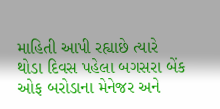માહિતી આપી રહ્યાછે ત્યારે થોડા દિવસ પહેલા બગસરા બેંક ઓફ બરોડાના મેનેજર અને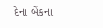દેના બેંકના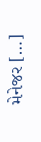મેનેજર […]